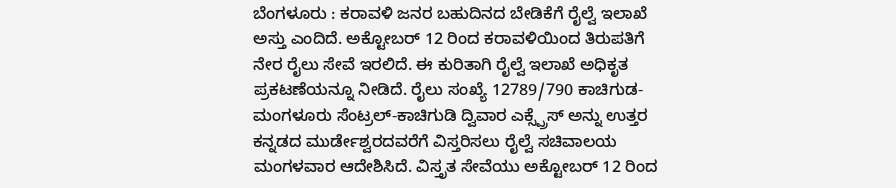ಬೆಂಗಳೂರು : ಕರಾವಳಿ ಜನರ ಬಹುದಿನದ ಬೇಡಿಕೆಗೆ ರೈಲ್ವೆ ಇಲಾಖೆ ಅಸ್ತು ಎಂದಿದೆ. ಅಕ್ಟೋಬರ್ 12 ರಿಂದ ಕರಾವಳಿಯಿಂದ ತಿರುಪತಿಗೆ ನೇರ ರೈಲು ಸೇವೆ ಇರಲಿದೆ. ಈ ಕುರಿತಾಗಿ ರೈಲ್ವೆ ಇಲಾಖೆ ಅಧಿಕೃತ ಪ್ರಕಟಣೆಯನ್ನೂ ನೀಡಿದೆ. ರೈಲು ಸಂಖ್ಯೆ 12789/790 ಕಾಚಿಗುಡ-ಮಂಗಳೂರು ಸೆಂಟ್ರಲ್-ಕಾಚಿಗುಡಿ ದ್ವಿವಾರ ಎಕ್ಸ್ಪ್ರೆಸ್ ಅನ್ನು ಉತ್ತರ ಕನ್ನಡದ ಮುರ್ಡೇಶ್ವರದವರೆಗೆ ವಿಸ್ತರಿಸಲು ರೈಲ್ವೆ ಸಚಿವಾಲಯ ಮಂಗಳವಾರ ಆದೇಶಿಸಿದೆ. ವಿಸ್ತೃತ ಸೇವೆಯು ಅಕ್ಟೋಬರ್ 12 ರಿಂದ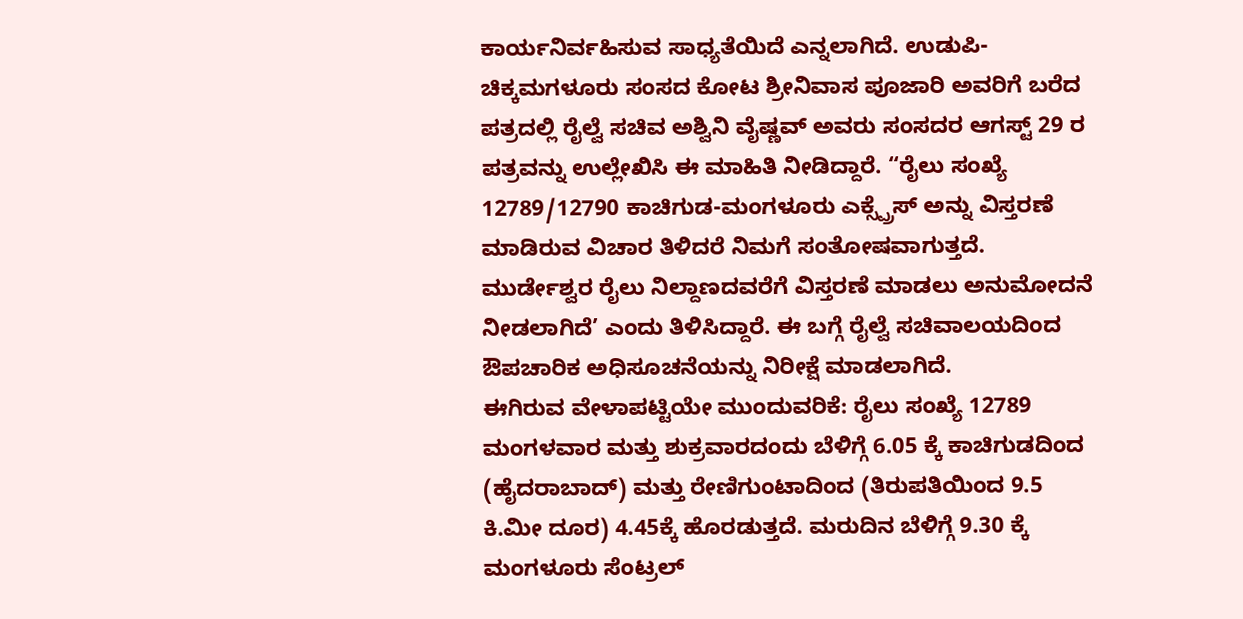ಕಾರ್ಯನಿರ್ವಹಿಸುವ ಸಾಧ್ಯತೆಯಿದೆ ಎನ್ನಲಾಗಿದೆ. ಉಡುಪಿ-ಚಿಕ್ಕಮಗಳೂರು ಸಂಸದ ಕೋಟ ಶ್ರೀನಿವಾಸ ಪೂಜಾರಿ ಅವರಿಗೆ ಬರೆದ ಪತ್ರದಲ್ಲಿ ರೈಲ್ವೆ ಸಚಿವ ಅಶ್ವಿನಿ ವೈಷ್ಣವ್ ಅವರು ಸಂಸದರ ಆಗಸ್ಟ್ 29 ರ ಪತ್ರವನ್ನು ಉಲ್ಲೇಖಿಸಿ ಈ ಮಾಹಿತಿ ನೀಡಿದ್ದಾರೆ. “ರೈಲು ಸಂಖ್ಯೆ 12789/12790 ಕಾಚಿಗುಡ-ಮಂಗಳೂರು ಎಕ್ಸ್ಪ್ರೆಸ್ ಅನ್ನು ವಿಸ್ತರಣೆ ಮಾಡಿರುವ ವಿಚಾರ ತಿಳಿದರೆ ನಿಮಗೆ ಸಂತೋಷವಾಗುತ್ತದೆ. ಮುರ್ಡೇಶ್ವರ ರೈಲು ನಿಲ್ದಾಣದವರೆಗೆ ವಿಸ್ತರಣೆ ಮಾಡಲು ಅನುಮೋದನೆ ನೀಡಲಾಗಿದೆ’ ಎಂದು ತಿಳಿಸಿದ್ದಾರೆ. ಈ ಬಗ್ಗೆ ರೈಲ್ವೆ ಸಚಿವಾಲಯದಿಂದ ಔಪಚಾರಿಕ ಅಧಿಸೂಚನೆಯನ್ನು ನಿರೀಕ್ಷೆ ಮಾಡಲಾಗಿದೆ.
ಈಗಿರುವ ವೇಳಾಪಟ್ಟಿಯೇ ಮುಂದುವರಿಕೆ: ರೈಲು ಸಂಖ್ಯೆ 12789 ಮಂಗಳವಾರ ಮತ್ತು ಶುಕ್ರವಾರದಂದು ಬೆಳಿಗ್ಗೆ 6.05 ಕ್ಕೆ ಕಾಚಿಗುಡದಿಂದ (ಹೈದರಾಬಾದ್) ಮತ್ತು ರೇಣಿಗುಂಟಾದಿಂದ (ತಿರುಪತಿಯಿಂದ 9.5 ಕಿ.ಮೀ ದೂರ) 4.45ಕ್ಕೆ ಹೊರಡುತ್ತದೆ. ಮರುದಿನ ಬೆಳಿಗ್ಗೆ 9.30 ಕ್ಕೆ ಮಂಗಳೂರು ಸೆಂಟ್ರಲ್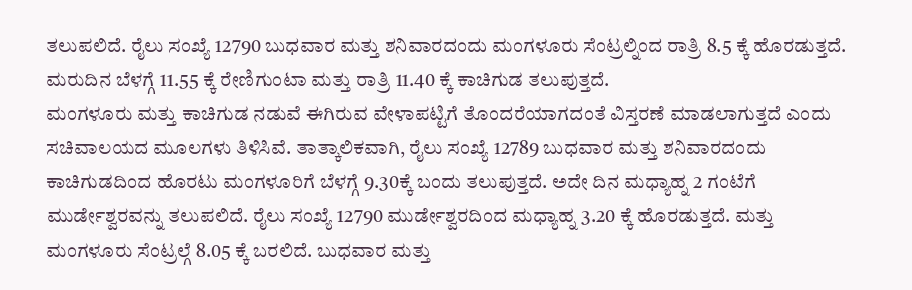ತಲುಪಲಿದೆ. ರೈಲು ಸಂಖ್ಯೆ 12790 ಬುಧವಾರ ಮತ್ತು ಶನಿವಾರದಂದು ಮಂಗಳೂರು ಸೆಂಟ್ರಲ್ನಿಂದ ರಾತ್ರಿ 8.5 ಕ್ಕೆ ಹೊರಡುತ್ತದೆ. ಮರುದಿನ ಬೆಳಗ್ಗೆ 11.55 ಕ್ಕೆ ರೇಣಿಗುಂಟಾ ಮತ್ತು ರಾತ್ರಿ 11.40 ಕ್ಕೆ ಕಾಚಿಗುಡ ತಲುಪುತ್ತದೆ.
ಮಂಗಳೂರು ಮತ್ತು ಕಾಚಿಗುಡ ನಡುವೆ ಈಗಿರುವ ವೇಳಾಪಟ್ಟಿಗೆ ತೊಂದರೆಯಾಗದಂತೆ ವಿಸ್ತರಣೆ ಮಾಡಲಾಗುತ್ತದೆ ಎಂದು ಸಚಿವಾಲಯದ ಮೂಲಗಳು ತಿಳಿಸಿವೆ. ತಾತ್ಕಾಲಿಕವಾಗಿ, ರೈಲು ಸಂಖ್ಯೆ 12789 ಬುಧವಾರ ಮತ್ತು ಶನಿವಾರದಂದು ಕಾಚಿಗುಡದಿಂದ ಹೊರಟು ಮಂಗಳೂರಿಗೆ ಬೆಳಗ್ಗೆ 9.30ಕ್ಕೆ ಬಂದು ತಲುಪುತ್ತದೆ. ಅದೇ ದಿನ ಮಧ್ಯಾಹ್ನ 2 ಗಂಟೆಗೆ ಮುರ್ಡೇಶ್ವರವನ್ನು ತಲುಪಲಿದೆ. ರೈಲು ಸಂಖ್ಯೆ 12790 ಮುರ್ಡೇಶ್ವರದಿಂದ ಮಧ್ಯಾಹ್ನ 3.20 ಕ್ಕೆ ಹೊರಡುತ್ತದೆ. ಮತ್ತು ಮಂಗಳೂರು ಸೆಂಟ್ರಲ್ಗೆ 8.05 ಕ್ಕೆ ಬರಲಿದೆ. ಬುಧವಾರ ಮತ್ತು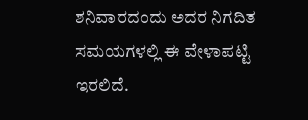ಶನಿವಾರದಂದು ಅದರ ನಿಗದಿತ ಸಮಯಗಳಲ್ಲಿ ಈ ವೇಳಾಪಟ್ಟಿ ಇರಲಿದೆ.